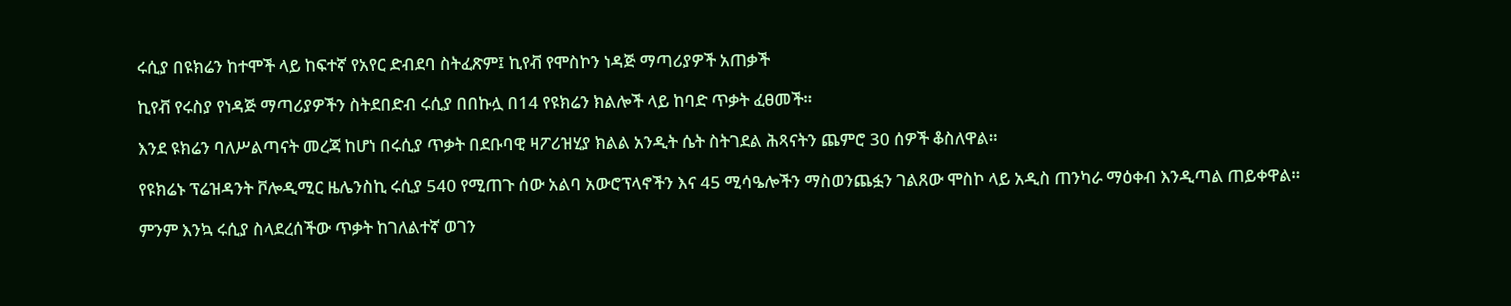ሩሲያ በዩክሬን ከተሞች ላይ ከፍተኛ የአየር ድብደባ ስትፈጽም፤ ኪየቭ የሞስኮን ነዳጅ ማጣሪያዎች አጠቃች

ኪየቭ የሩስያ የነዳጅ ማጣሪያዎችን ስትደበድብ ሩሲያ በበኩሏ በ14 የዩክሬን ክልሎች ላይ ከባድ ጥቃት ፈፀመች።

እንደ ዩክሬን ባለሥልጣናት መረጃ ከሆነ በሩሲያ ጥቃት በደቡባዊ ዛፖሪዝሂያ ክልል አንዲት ሴት ስትገደል ሕጻናትን ጨምሮ 30 ሰዎች ቆስለዋል።

የዩክሬኑ ፕሬዝዳንት ቮሎዲሚር ዜሌንስኪ ሩሲያ 540 የሚጠጉ ሰው አልባ አውሮፕላኖችን እና 45 ሚሳዔሎችን ማስወንጨፏን ገልጸው ሞስኮ ላይ አዲስ ጠንካራ ማዕቀብ እንዲጣል ጠይቀዋል።

ምንም እንኳ ሩሲያ ስላደረሰችው ጥቃት ከገለልተኛ ወገን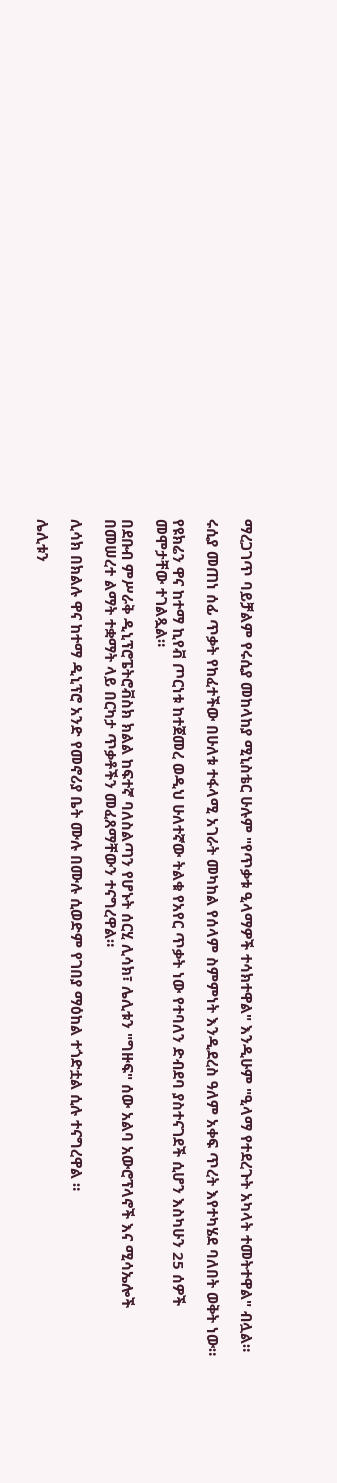ማረጋገጥ ባይቻልም የሩሲያ መከላከያ ሚኒስቴር ሁሉም "የጥቃቱ ዒላማዎች ተሳክተዋል" እንዲሁም "ዒላማ የተደረጉት አካላት ተመትተዋል" ብሏል።

ሩሲያ መጠነ ሰፊ ጥቃት የከፈተችው በሁለቱ ተፋላሚ አገራት መካከል የሰላም ስምምነት እንዲደረስ ዓለም አቀፍ ጥረት እየተካሄደ ባለበት ወቅት ነው።

የዩክሬን ዋና ከተማ ኪየቭ ጦርነቱ ከተጀመረ ወዲህ ሁለተኛው ትልቁ የአየር ጥቃት ነው የተባለን ድብደባ ያስተናገደች ሲሆን እስካሁን 25 ሰዎች መሞታቸው ተገልጿል።

በደቡብ ምሥራቅ ዲኒፕሮፔትሮቭስክ ክልል ከፍተኛ ባለስልጣን የሆኑት ሰርሂ ሊሳክ፣ ሌሊቱን "ግዙፍ" ሰው አልባ አውሮፕላኖች እና ሚሳኤሎች በመሠረተ ልማት ተቋማት ላይ በርካታ ጥቃቶችን መፈጸማቸውን ተናግረዋል።

ሊሳክ በክልሉ ዋና ከተማ ዲኒፕሮ አንድ የመኖሪያ ቤት ሙሉ በሙሉ ሲወድም የገበያ ማዕከል ተጎድቷል ሲሉ ተናግረዋል ።

ሌሊቱን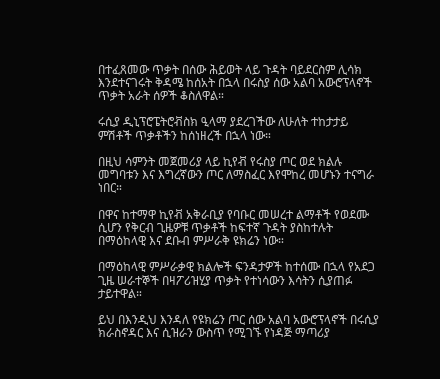በተፈጸመው ጥቃት በሰው ሕይወት ላይ ጉዳት ባይደርስም ሊሳክ እንደተናገሩት ቅዳሜ ከሰአት በኋላ በሩስያ ሰው አልባ አውሮፕላኖች ጥቃት አራት ሰዎች ቆስለዋል።

ሩሲያ ዲኒፕሮፔትሮቭስክ ዒላማ ያደረገችው ለሁለት ተከታታይ ምሽቶች ጥቃቶችን ከሰነዘረች በኋላ ነው።

በዚህ ሳምንት መጀመሪያ ላይ ኪየቭ የሩስያ ጦር ወደ ክልሉ መግባቱን እና እግረኛውን ጦር ለማስፈር እየሞከረ መሆኑን ተናግራ ነበር።

በዋና ከተማዋ ኪየቭ አቅራቢያ የባቡር መሠረተ ልማቶች የወደሙ ሲሆን የቅርብ ጊዜዎቹ ጥቃቶች ከፍተኛ ጉዳት ያስከተሉት በማዕከላዊ እና ደቡብ ምሥራቅ ዩክሬን ነው።

በማዕከላዊ ምሥራቃዊ ክልሎች ፍንዳታዎች ከተሰሙ በኋላ የአደጋ ጊዜ ሠራተኞች በዛፖሪዝሂያ ጥቃት የተነሳውን እሳትን ሲያጠፉ ታይተዋል።

ይህ በእንዲህ እንዳለ የዩክሬን ጦር ሰው አልባ አውሮፕላኖች በሩሲያ ክራስኖዳር እና ሲዝራን ውስጥ የሚገኙ የነዳጅ ማጣሪያ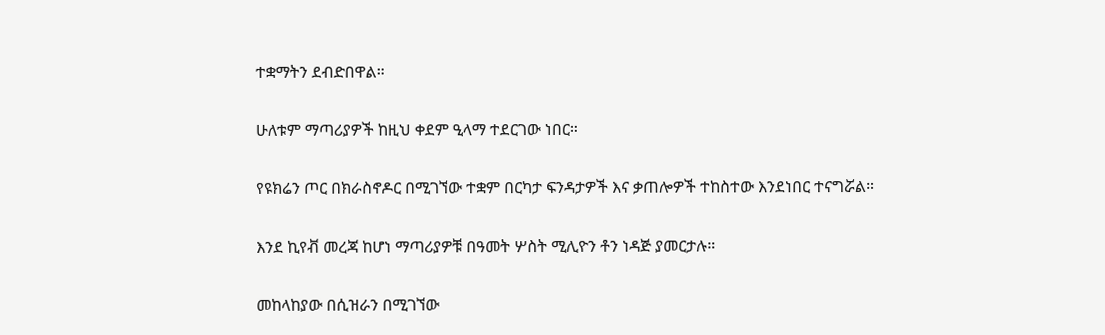ተቋማትን ደብድበዋል።

ሁለቱም ማጣሪያዎች ከዚህ ቀደም ዒላማ ተደርገው ነበር።

የዩክሬን ጦር በክራስኖዶር በሚገኘው ተቋም በርካታ ፍንዳታዎች እና ቃጠሎዎች ተከስተው እንደነበር ተናግሯል።

እንደ ኪየቭ መረጃ ከሆነ ማጣሪያዎቹ በዓመት ሦስት ሚሊዮን ቶን ነዳጅ ያመርታሉ።

መከላከያው በሲዝራን በሚገኘው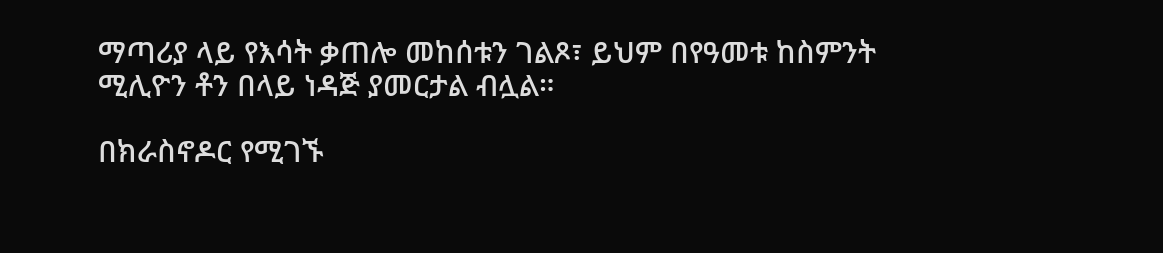ማጣሪያ ላይ የእሳት ቃጠሎ መከሰቱን ገልጾ፣ ይህም በየዓመቱ ከስምንት ሚሊዮን ቶን በላይ ነዳጅ ያመርታል ብሏል።

በክራስኖዶር የሚገኙ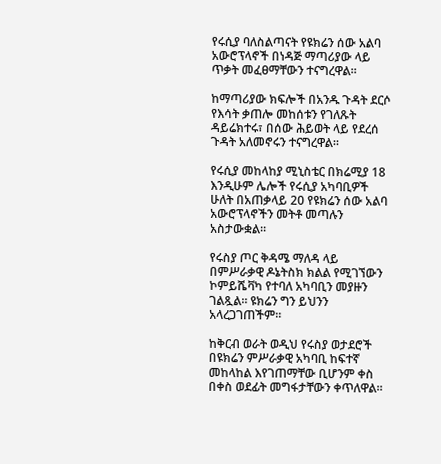የሩሲያ ባለስልጣናት የዩክሬን ሰው አልባ አውሮፕላኖች በነዳጅ ማጣሪያው ላይ ጥቃት መፈፀማቸውን ተናግረዋል።

ከማጣሪያው ክፍሎች በአንዱ ጉዳት ደርሶ የእሳት ቃጠሎ መከሰቱን የገለጹት ዳይሬክተሩ፣ በሰው ሕይወት ላይ የደረሰ ጉዳት አለመኖሩን ተናግረዋል።

የሩሲያ መከላከያ ሚኒስቴር በክሬሚያ 18 እንዲሁም ሌሎች የሩሲያ አካባቢዎች ሁለት በአጠቃላይ 20 የዩክሬን ሰው አልባ አውሮፕላኖችን መትቶ መጣሉን አስታውቋል።

የሩስያ ጦር ቅዳሜ ማለዳ ላይ በምሥራቃዊ ዶኔትስክ ክልል የሚገኘውን ኮምይሼቫካ የተባለ አካባቢን መያዙን ገልጿል። ዩክሬን ግን ይህንን አላረጋገጠችም።

ከቅርብ ወራት ወዲህ የሩስያ ወታደሮች በዩክሬን ምሥራቃዊ አካባቢ ከፍተኛ መከላከል እየገጠማቸው ቢሆንም ቀስ በቀስ ወደፊት መግፋታቸውን ቀጥለዋል።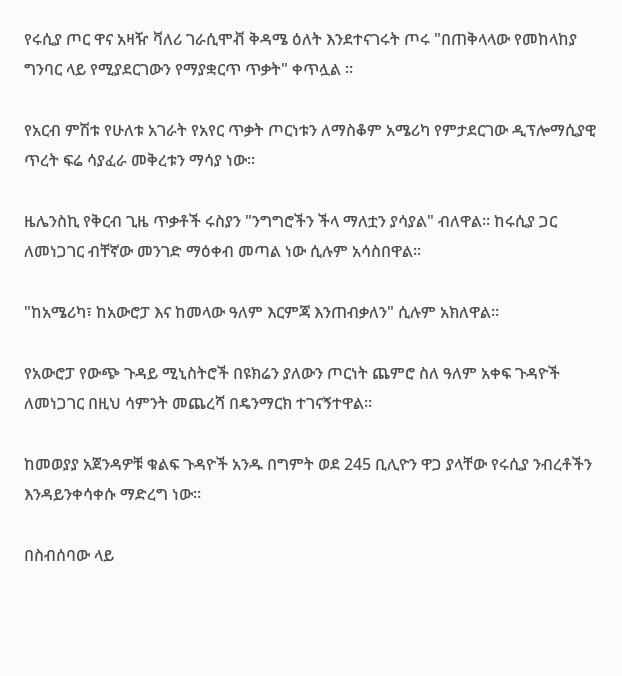የሩሲያ ጦር ዋና አዛዥ ቫለሪ ገራሲሞቭ ቅዳሜ ዕለት እንደተናገሩት ጦሩ "በጠቅላላው የመከላከያ ግንባር ላይ የሚያደርገውን የማያቋርጥ ጥቃት" ቀጥሏል ።

የአርብ ምሽቱ የሁለቱ አገራት የአየር ጥቃት ጦርነቱን ለማስቆም አሜሪካ የምታደርገው ዲፕሎማሲያዊ ጥረት ፍሬ ሳያፈራ መቅረቱን ማሳያ ነው።

ዜሌንስኪ የቅርብ ጊዜ ጥቃቶች ሩስያን "ንግግሮችን ችላ ማለቷን ያሳያል" ብለዋል። ከሩሲያ ጋር ለመነጋገር ብቸኛው መንገድ ማዕቀብ መጣል ነው ሲሉም አሳስበዋል።

"ከአሜሪካ፣ ከአውሮፓ እና ከመላው ዓለም እርምጃ እንጠብቃለን" ሲሉም አክለዋል።

የአውሮፓ የውጭ ጉዳይ ሚኒስትሮች በዩክሬን ያለውን ጦርነት ጨምሮ ስለ ዓለም አቀፍ ጉዳዮች ለመነጋገር በዚህ ሳምንት መጨረሻ በዴንማርክ ተገናኝተዋል።

ከመወያያ አጀንዳዎቹ ቁልፍ ጉዳዮች አንዱ በግምት ወደ 245 ቢሊዮን ዋጋ ያላቸው የሩሲያ ንብረቶችን እንዳይንቀሳቀሱ ማድረግ ነው።

በስብሰባው ላይ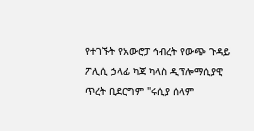የተገኙት የአውሮፓ ኅብረት የውጭ ጉዳይ ፖሊሲ ኃላፊ ካጃ ካላስ ዲፕሎማሲያዊ ጥረት ቢደርግም "ሩሲያ ሰላም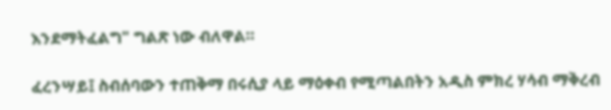እንደማትፈልግ" ግልጽ ነው ብለዋል።

ፈረንሣይ፤ ስብሰባውን ተጠቅማ በሩሲያ ላይ ማዕቀብ የሚጣልበትን አዲስ ምክረ ሃሳብ ማቅረብ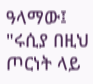ዓላማው፤ "ሩሲያ በዚህ ጦርነት ላይ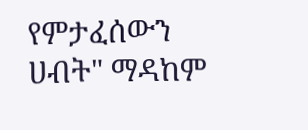የምታፈሰውን ሀብት" ማዳከም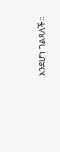እንደሆነ ገልጻለች።